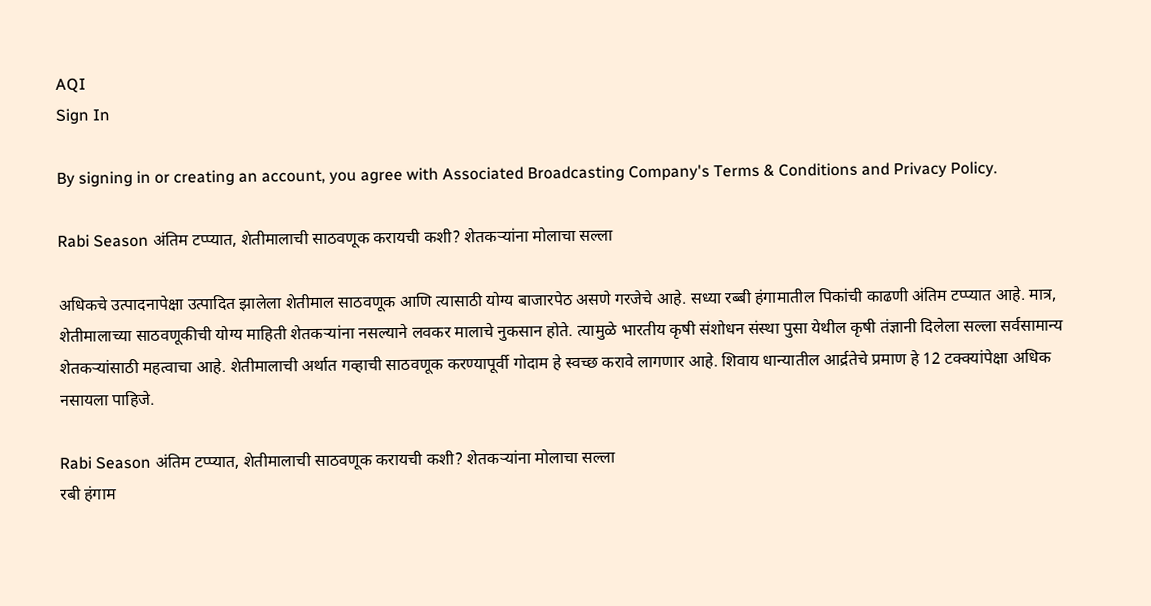AQI
Sign In

By signing in or creating an account, you agree with Associated Broadcasting Company's Terms & Conditions and Privacy Policy.

Rabi Season अंतिम टप्प्यात, शेतीमालाची साठवणूक करायची कशी? शेतकऱ्यांना मोलाचा सल्ला

अधिकचे उत्पादनापेक्षा उत्पादित झालेला शेतीमाल साठवणूक आणि त्यासाठी योग्य बाजारपेठ असणे गरजेचे आहे. सध्या रब्बी हंगामातील पिकांची काढणी अंतिम टप्प्यात आहे. मात्र, शेतीमालाच्या साठवणूकीची योग्य माहिती शेतकऱ्यांना नसल्याने लवकर मालाचे नुकसान होते. त्यामुळे भारतीय कृषी संशोधन संस्था पुसा येथील कृषी तंज्ञानी दिलेला सल्ला सर्वसामान्य शेतकऱ्यांसाठी महत्वाचा आहे. शेतीमालाची अर्थात गव्हाची साठवणूक करण्यापूर्वी गोदाम हे स्वच्छ करावे लागणार आहे. शिवाय धान्यातील आर्द्रतेचे प्रमाण हे 12 टक्क्यांपेक्षा अधिक नसायला पाहिजे.

Rabi Season अंतिम टप्प्यात, शेतीमालाची साठवणूक करायची कशी? शेतकऱ्यांना मोलाचा सल्ला
रबी हंगाम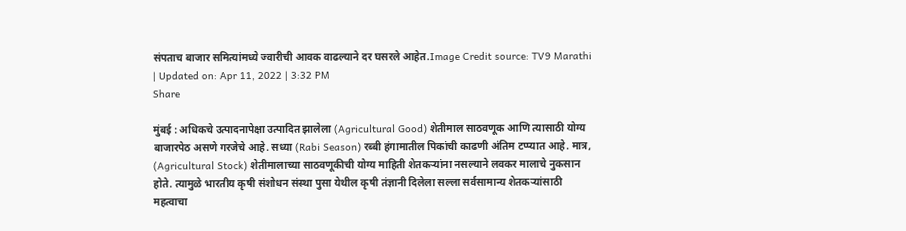संपताच बाजार समित्यांमध्ये ज्वारीची आवक वाढल्याने दर घसरले आहेत.Image Credit source: TV9 Marathi
| Updated on: Apr 11, 2022 | 3:32 PM
Share

मुंबई : अधिकचे उत्पादनापेक्षा उत्पादित झालेला (Agricultural Good) शेतीमाल साठवणूक आणि त्यासाठी योग्य बाजारपेठ असणे गरजेचे आहे. सध्या (Rabi Season) रब्बी हंगामातील पिकांची काढणी अंतिम टप्प्यात आहे. मात्र, (Agricultural Stock) शेतीमालाच्या साठवणूकीची योग्य माहिती शेतकऱ्यांना नसल्याने लवकर मालाचे नुकसान होते. त्यामुळे भारतीय कृषी संशोधन संस्था पुसा येथील कृषी तंज्ञानी दिलेला सल्ला सर्वसामान्य शेतकऱ्यांसाठी महत्वाचा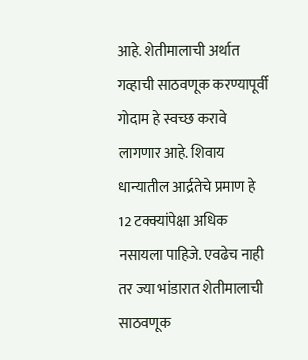आहे. शेतीमालाची अर्थात गव्हाची साठवणूक करण्यापूर्वी गोदाम हे स्वच्छ करावे लागणार आहे. शिवाय धान्यातील आर्द्रतेचे प्रमाण हे 12 टक्क्यांपेक्षा अधिक नसायला पाहिजे. एवढेच नाही तर ज्या भांडारात शेतीमालाची साठवणूक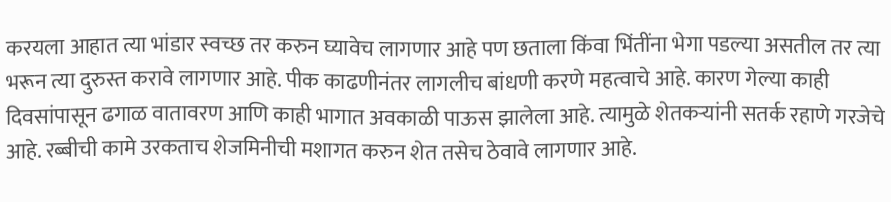करयला आहात त्या भांडार स्वच्छ तर करुन घ्यावेच लागणार आहे पण छताला किंवा भिंतींना भेगा पडल्या असतील तर त्या भरून त्या दुरुस्त करावे लागणार आहे. पीक काढणीनंतर लागलीच बांधणी करणे महत्वाचे आहे. कारण गेल्या काही दिवसांपासून ढगाळ वातावरण आणि काही भागात अवकाळी पाऊस झालेला आहे. त्यामुळे शेतकऱ्यांनी सतर्क रहाणे गरजेचे आहे. रब्बीची कामे उरकताच शेजमिनीची मशागत करुन शेत तसेच ठेवावे लागणार आहे.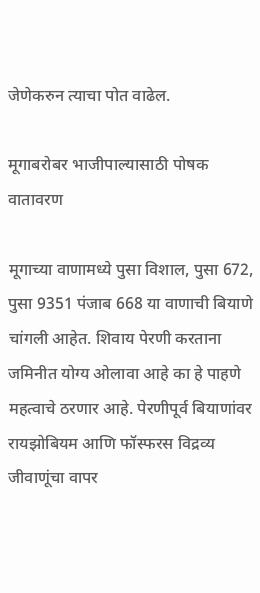जेणेकरुन त्याचा पोत वाढेल.

मूगाबरोबर भाजीपाल्यासाठी पोषक वातावरण

मूगाच्या वाणामध्ये पुसा विशाल, पुसा 672, पुसा 9351 पंजाब 668 या वाणाची बियाणे चांगली आहेत. शिवाय पेरणी करताना जमिनीत योग्य ओलावा आहे का हे पाहणे महत्वाचे ठरणार आहे. पेरणीपूर्व बियाणांवर रायझोबियम आणि फॉस्फरस विद्रव्य जीवाणूंचा वापर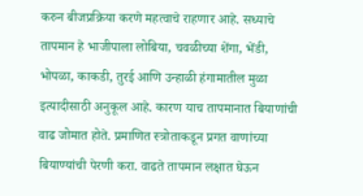करुन बीजप्रक्रिया करणे महत्वाचे राहणार आहे. सध्याचे तापमान हे भाजीपाला लोबिया, चवळीच्या शेंगा, भेंडी, भोपळा, काकडी, तुरई आणि उन्हाळी हंगामातील मुळा इत्यादीसाठी अनुकूल आहे. कारण याच तापमानात बियाणांची वाढ जोमात होते. प्रमाणित स्त्रोताकडून प्रगत वाणांच्या बियाण्यांची पेरणी करा. वाढते तापमान लक्षात घेऊन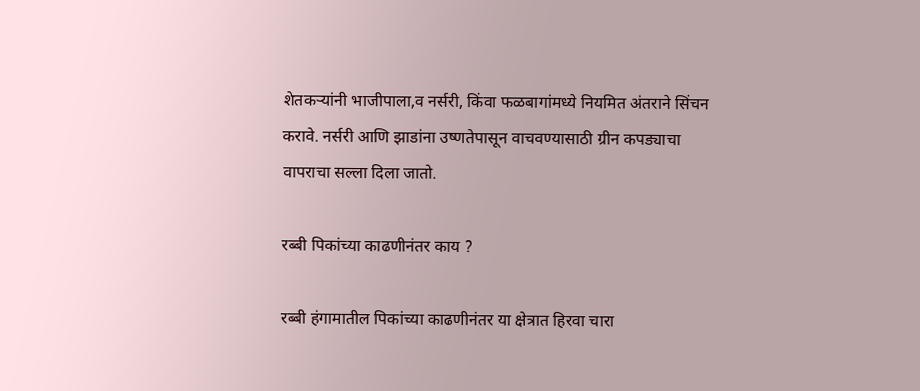शेतकऱ्यांनी भाजीपाला,व नर्सरी, किंवा फळबागांमध्ये नियमित अंतराने सिंचन करावे. नर्सरी आणि झाडांना उष्णतेपासून वाचवण्यासाठी ग्रीन कपड्याचा वापराचा सल्ला दिला जातो.

रब्बी पिकांच्या काढणीनंतर काय ?

रब्बी हंगामातील पिकांच्या काढणीनंतर या क्षेत्रात हिरवा चारा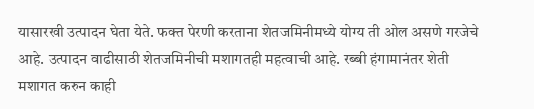यासारखी उत्पादन घेता येते. फक्त पेरणी करताना शेतजमिनीमध्ये योग्य ती ओल असणे गरजेचे आहे. उत्पादन वाढीसाठी शेतजमिनीची मशागतही महत्वाची आहे. रब्बी हंगामानंतर शेती मशागत करुन काही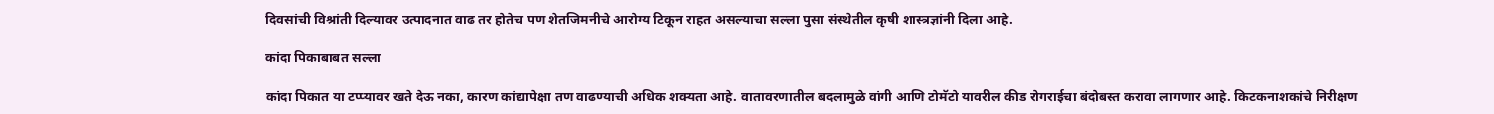दिवसांची विश्रांती दिल्यावर उत्पादनात वाढ तर होतेच पण शेतजिमनीचे आरोग्य टिकून राहत असल्याचा सल्ला पुसा संस्थेतील कृषी शास्त्रज्ञांनी दिला आहे.

कांदा पिकाबाबत सल्ला

कांदा पिकात या टप्प्यावर खते देऊ नका, कारण कांद्यापेक्षा तण वाढण्याची अधिक शक्यता आहे. वातावरणातील बदलामुळे वांगी आणि टोमॅटो यावरील कीड रोगराईचा बंदोबस्त करावा लागणार आहे. किटकनाशकांचे निरीक्षण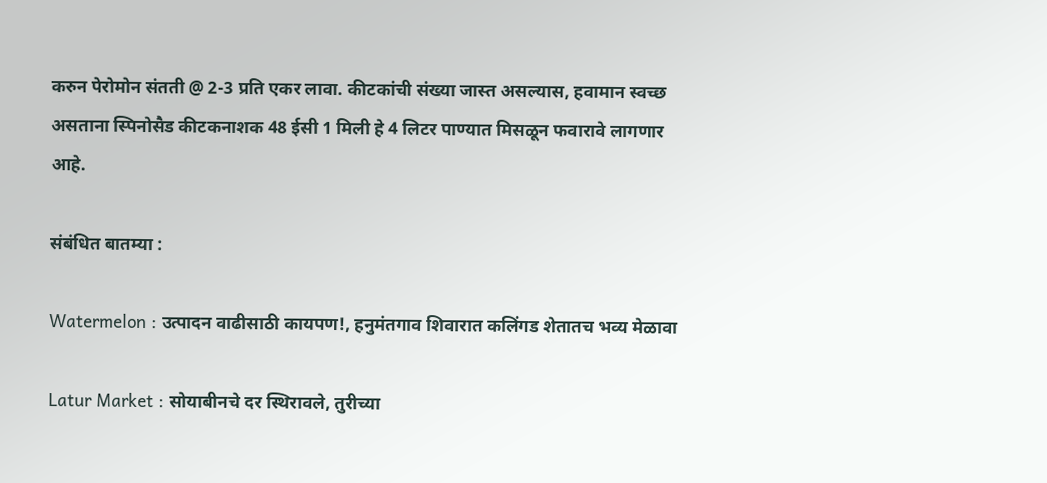करुन पेरोमोन संतती @ 2-3 प्रति एकर लावा. कीटकांची संख्या जास्त असल्यास, हवामान स्वच्छ असताना स्पिनोसैड कीटकनाशक 48 ईसी 1 मिली हे 4 लिटर पाण्यात मिसळून फवारावे लागणार आहे.

संबंधित बातम्या :

Watermelon : उत्पादन वाढीसाठी कायपण!, हनुमंतगाव शिवारात कलिंगड शेतातच भव्य मेळावा

Latur Market : सोयाबीनचे दर स्थिरावले, तुरीच्या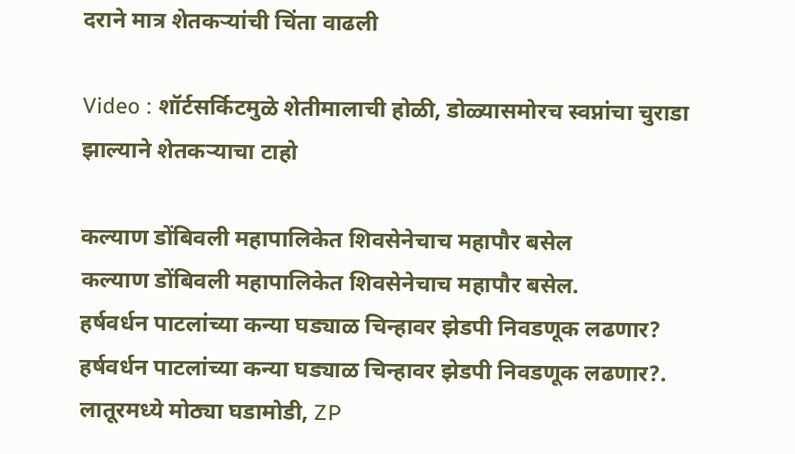दराने मात्र शेतकऱ्यांची चिंता वाढली

Video : शॉर्टसर्किटमुळे शेतीमालाची होळी, डोळ्यासमोरच स्वप्नांचा चुराडा झाल्याने शेतकऱ्याचा टाहो

कल्याण डोंबिवली महापालिकेत शिवसेनेचाच महापौर बसेल
कल्याण डोंबिवली महापालिकेत शिवसेनेचाच महापौर बसेल.
हर्षवर्धन पाटलांच्या कन्या घड्याळ चिन्हावर झेडपी निवडणूक लढणार?
हर्षवर्धन पाटलांच्या कन्या घड्याळ चिन्हावर झेडपी निवडणूक लढणार?.
लातूरमध्ये मोठ्या घडामोडी, ZP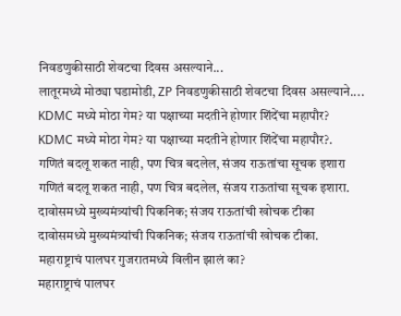निवडणुकीसाठी शेवटचा दिवस असल्याने...
लातूरमध्ये मोठ्या घडामोडी, ZP निवडणुकीसाठी शेवटचा दिवस असल्याने....
KDMC मध्ये मोठा गेम? या पक्षाच्या मदतीने होणार शिंदेंचा महापौर?
KDMC मध्ये मोठा गेम? या पक्षाच्या मदतीने होणार शिंदेंचा महापौर?.
गणितं बदलू शकत नाही, पण चित्र बदलेल, संजय राऊतांचा सूचक इशारा
गणितं बदलू शकत नाही, पण चित्र बदलेल, संजय राऊतांचा सूचक इशारा.
दावोसमध्ये मुख्यमंत्र्यांची पिकनिक; संजय राऊतांची खोचक टीका
दावोसमध्ये मुख्यमंत्र्यांची पिकनिक; संजय राऊतांची खोचक टीका.
महाराष्ट्राचं पालघर गुजरातमध्ये विलीन झालं का?
महाराष्ट्राचं पालघर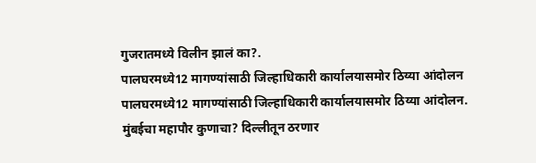गुजरातमध्ये विलीन झालं का?.
पालघरमध्ये12 मागण्यांसाठी जिल्हाधिकारी कार्यालयासमोर ठिय्या आंदोलन
पालघरमध्ये12 मागण्यांसाठी जिल्हाधिकारी कार्यालयासमोर ठिय्या आंदोलन.
मुंबईचा महापौर कुणाचा? दिल्लीतून ठरणार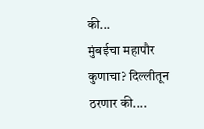की...
मुंबईचा महापौर कुणाचा? दिल्लीतून ठरणार की....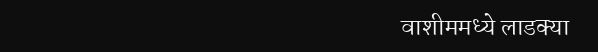वाशीममध्ये लाडक्या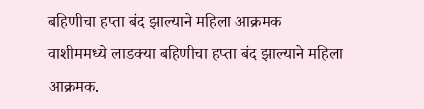बहिणीचा हप्ता बंद झाल्याने महिला आक्रमक
वाशीममध्ये लाडक्या बहिणीचा हप्ता बंद झाल्याने महिला आक्रमक.